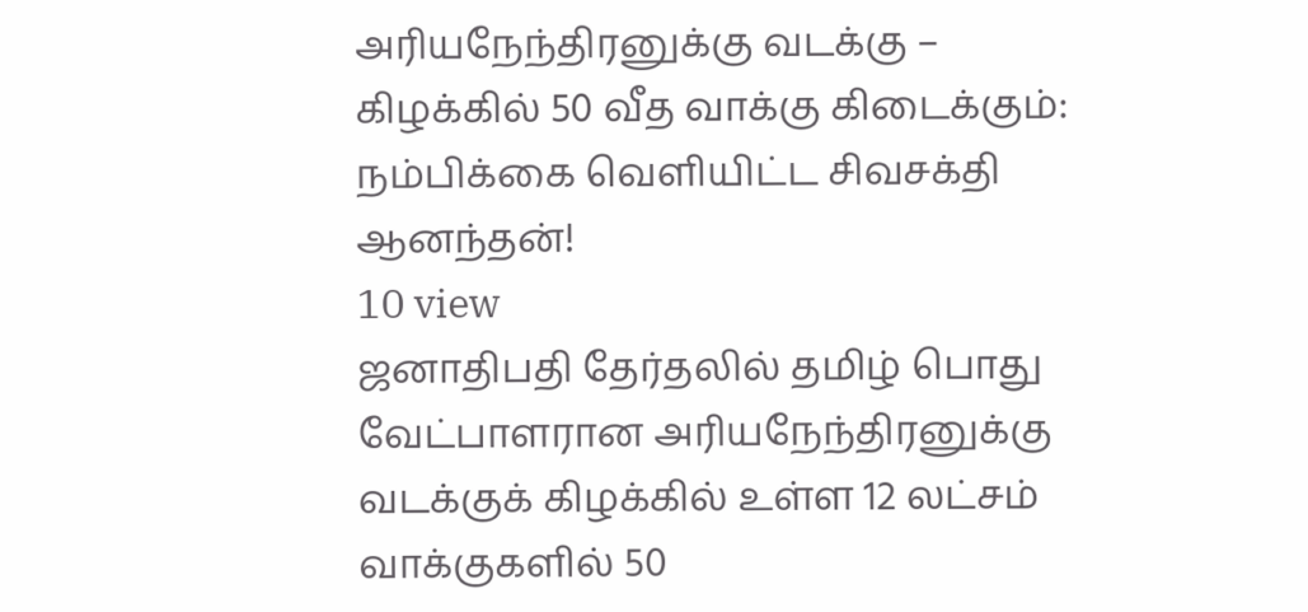அரியநேந்திரனுக்கு வடக்கு – கிழக்கில் 50 வீத வாக்கு கிடைக்கும்: நம்பிக்கை வெளியிட்ட சிவசக்தி ஆனந்தன்!
10 view
ஜனாதிபதி தேர்தலில் தமிழ் பொது வேட்பாளரான அரியநேந்திரனுக்கு வடக்குக் கிழக்கில் உள்ள 12 லட்சம் வாக்குகளில் 50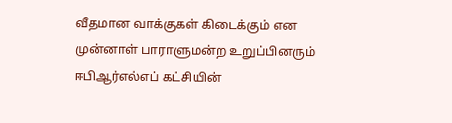வீதமான வாக்குகள் கிடைக்கும் என முன்னாள் பாராளுமன்ற உறுப்பினரும் ஈபிஆர்எல்எப் கட்சியின்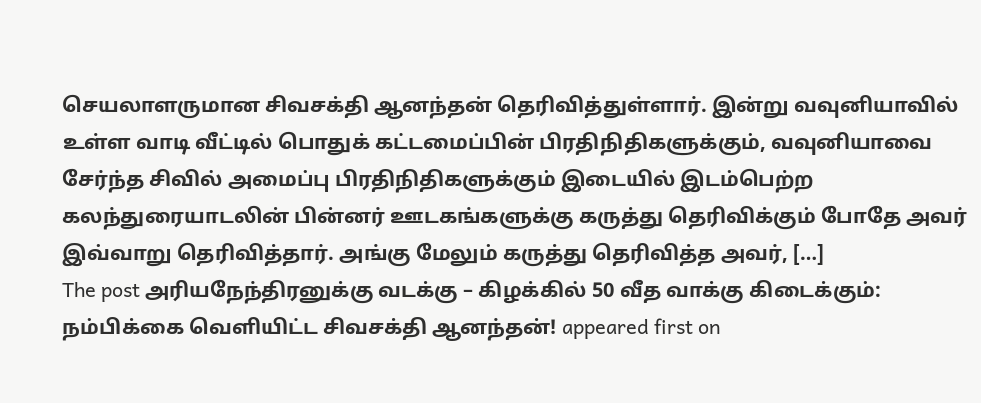செயலாளருமான சிவசக்தி ஆனந்தன் தெரிவித்துள்ளார். இன்று வவுனியாவில் உள்ள வாடி வீட்டில் பொதுக் கட்டமைப்பின் பிரதிநிதிகளுக்கும், வவுனியாவை சேர்ந்த சிவில் அமைப்பு பிரதிநிதிகளுக்கும் இடையில் இடம்பெற்ற கலந்துரையாடலின் பின்னர் ஊடகங்களுக்கு கருத்து தெரிவிக்கும் போதே அவர் இவ்வாறு தெரிவித்தார். அங்கு மேலும் கருத்து தெரிவித்த அவர், […]
The post அரியநேந்திரனுக்கு வடக்கு – கிழக்கில் 50 வீத வாக்கு கிடைக்கும்: நம்பிக்கை வெளியிட்ட சிவசக்தி ஆனந்தன்! appeared first on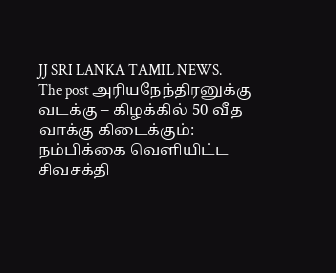JJ SRI LANKA TAMIL NEWS.
The post அரியநேந்திரனுக்கு வடக்கு – கிழக்கில் 50 வீத வாக்கு கிடைக்கும்: நம்பிக்கை வெளியிட்ட சிவசக்தி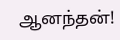ஆனந்தன்!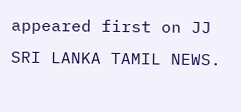appeared first on JJ SRI LANKA TAMIL NEWS.